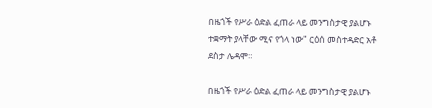በዜጎች የሥራ ዕድል ፈጠራ ላይ መንግስታዊ ያልሆኑ ተቋማት ያላቸው ሚና የጎላ ነው" ርዕሰ መስተዳድር አቶ ደስታ ሌዳሞ።

በዜጎች የሥራ ዕድል ፈጠራ ላይ መንግስታዊ ያልሆኑ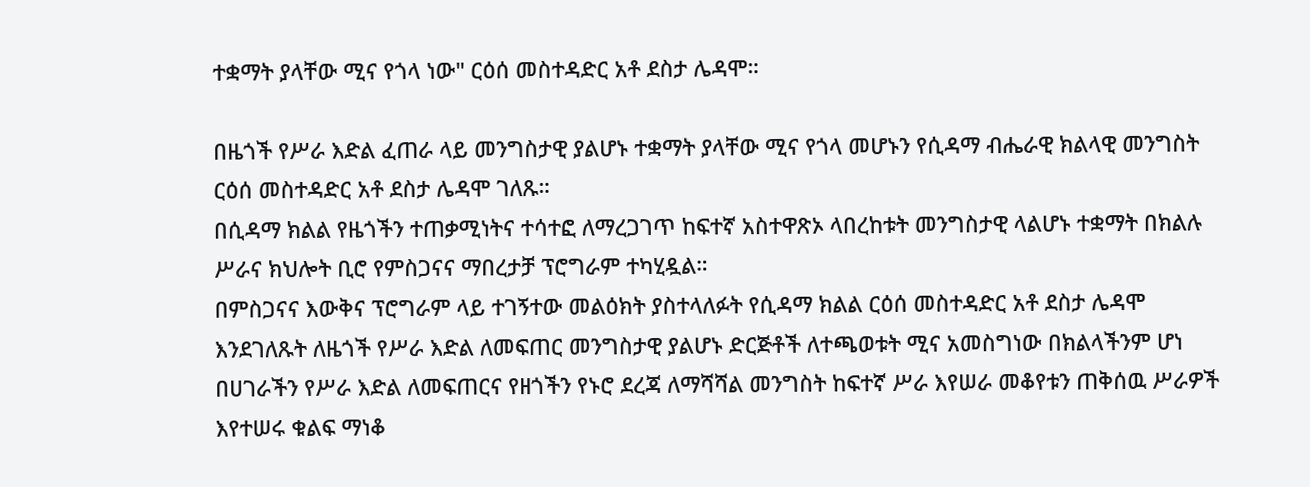ተቋማት ያላቸው ሚና የጎላ ነው" ርዕሰ መስተዳድር አቶ ደስታ ሌዳሞ።

በዜጎች የሥራ እድል ፈጠራ ላይ መንግስታዊ ያልሆኑ ተቋማት ያላቸው ሚና የጎላ መሆኑን የሲዳማ ብሔራዊ ክልላዊ መንግስት ርዕሰ መስተዳድር አቶ ደስታ ሌዳሞ ገለጹ።
በሲዳማ ክልል የዜጎችን ተጠቃሚነትና ተሳተፎ ለማረጋገጥ ከፍተኛ አስተዋጽኦ ላበረከቱት መንግስታዊ ላልሆኑ ተቋማት በክልሉ ሥራና ክህሎት ቢሮ የምስጋናና ማበረታቻ ፕሮግራም ተካሂዷል።
በምስጋናና እውቅና ፕሮግራም ላይ ተገኝተው መልዕክት ያስተላለፉት የሲዳማ ክልል ርዕሰ መስተዳድር አቶ ደስታ ሌዳሞ እንደገለጹት ለዜጎች የሥራ እድል ለመፍጠር መንግስታዊ ያልሆኑ ድርጅቶች ለተጫወቱት ሚና አመስግነው በክልላችንም ሆነ በሀገራችን የሥራ እድል ለመፍጠርና የዘጎችን የኑሮ ደረጃ ለማሻሻል መንግስት ከፍተኛ ሥራ እየሠራ መቆየቱን ጠቅሰዉ ሥራዎች እየተሠሩ ቁልፍ ማነቆ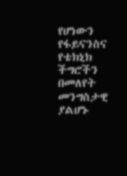የሆነውን የፋይናንስና የቴክኒክ ችግሮችን በመለየት መንግስታዊ ያልሆኑ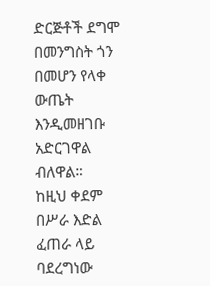ድርጅቶች ደግሞ በመንግስት ጎን በመሆን የላቀ ውጤት እንዲመዘገቡ አድርገዋል ብለዋል።
ከዚህ ቀደም በሥራ እድል ፈጠራ ላይ ባደረግነው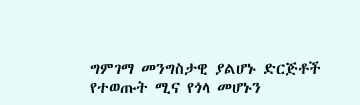ግምገማ መንግስታዊ ያልሆኑ ድርጅቶች የተወጡት ሚና የጎላ መሆኑን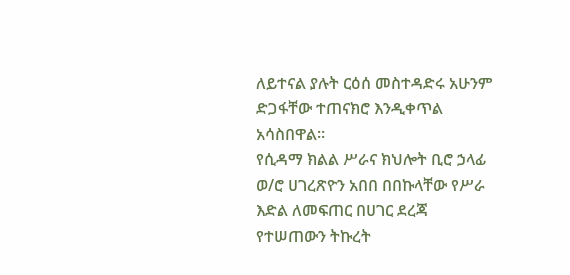ለይተናል ያሉት ርዕሰ መስተዳድሩ አሁንም ድጋፋቸው ተጠናክሮ እንዲቀጥል አሳስበዋል።
የሲዳማ ክልል ሥራና ክህሎት ቢሮ ኃላፊ ወ/ሮ ሀገረጽዮን አበበ በበኩላቸው የሥራ እድል ለመፍጠር በሀገር ደረጃ የተሠጠውን ትኩረት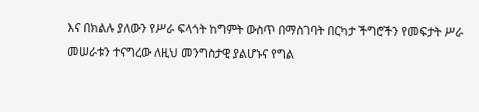እና በክልሉ ያለውን የሥራ ፍላጎት ከግምት ውስጥ በማስገባት በርካታ ችግሮችን የመፍታት ሥራ መሠራቱን ተናግረው ለዚህ መንግስታዊ ያልሆኑና የግል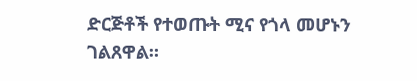ድርጅቶች የተወጡት ሚና የጎላ መሆኑን ገልጸዋል።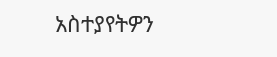አስተያየትዎን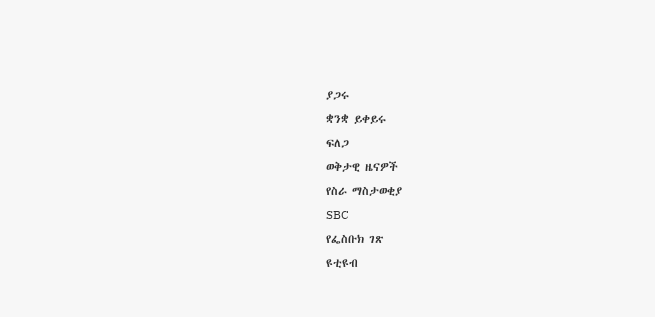ያጋሩ
ቋንቋ ይቀይሩ
ፍለጋ
ወቅታዊ ዜናዎች
የስራ ማስታወቂያ
SBC
የፌስቡክ ገጽ
ዩቲዩብ